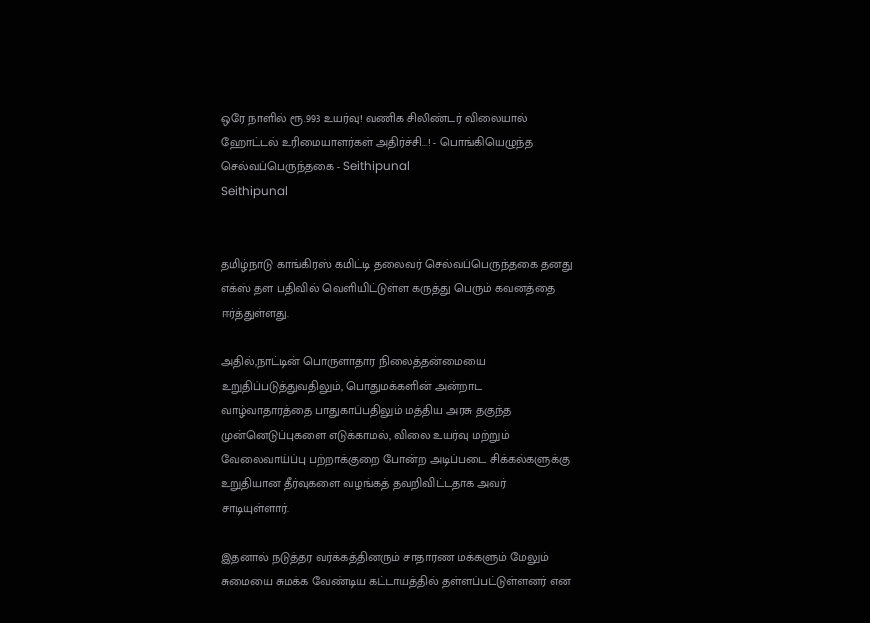ஒரே நாளில் ரூ.993 உயர்வு! வணிக சிலிண்டர் விலையால் ஹோட்டல் உரிமையாளர்கள் அதிர்ச்சி...! - பொங்கியெழுந்த செல்வப்பெருந்தகை - Seithipunal
Seithipunal


தமிழ்நாடு காங்கிரஸ் கமிட்டி தலைவர் செல்வப்பெருந்தகை தனது எக்ஸ் தள பதிவில் வெளியிட்டுள்ள கருத்து பெரும் கவனத்தை ஈர்த்துள்ளது.

அதில்,நாட்டின் பொருளாதார நிலைத்தன்மையை உறுதிப்படுத்துவதிலும், பொதுமக்களின் அன்றாட வாழ்வாதாரத்தை பாதுகாப்பதிலும் மத்திய அரசு தகுந்த முன்னெடுப்புகளை எடுக்காமல், விலை உயர்வு மற்றும் வேலைவாய்ப்பு பற்றாக்குறை போன்ற அடிப்படை சிக்கல்களுக்கு உறுதியான தீர்வுகளை வழங்கத் தவறிவிட்டதாக அவர் சாடியுள்ளார்.

இதனால் நடுத்தர வர்க்கத்தினரும் சாதாரண மக்களும் மேலும் சுமையை சுமக்க வேண்டிய கட்டாயத்தில் தள்ளப்பட்டுள்ளனர் என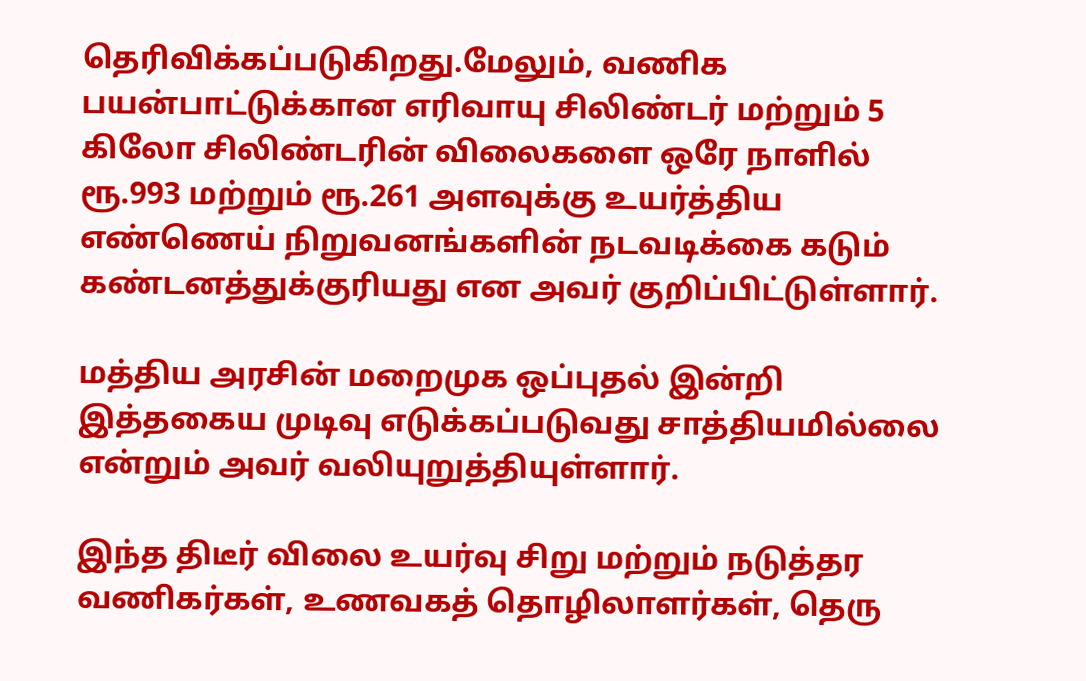தெரிவிக்கப்படுகிறது.மேலும், வணிக பயன்பாட்டுக்கான எரிவாயு சிலிண்டர் மற்றும் 5 கிலோ சிலிண்டரின் விலைகளை ஒரே நாளில் ரூ.993 மற்றும் ரூ.261 அளவுக்கு உயர்த்திய எண்ணெய் நிறுவனங்களின் நடவடிக்கை கடும் கண்டனத்துக்குரியது என அவர் குறிப்பிட்டுள்ளார்.

மத்திய அரசின் மறைமுக ஒப்புதல் இன்றி இத்தகைய முடிவு எடுக்கப்படுவது சாத்தியமில்லை என்றும் அவர் வலியுறுத்தியுள்ளார்.

இந்த திடீர் விலை உயர்வு சிறு மற்றும் நடுத்தர வணிகர்கள், உணவகத் தொழிலாளர்கள், தெரு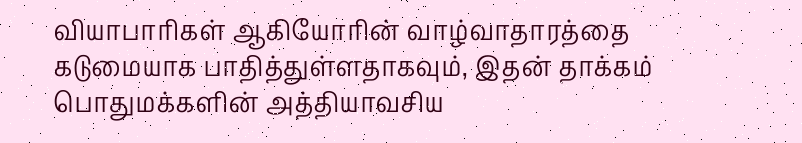வியாபாரிகள் ஆகியோரின் வாழ்வாதாரத்தை கடுமையாக பாதித்துள்ளதாகவும், இதன் தாக்கம் பொதுமக்களின் அத்தியாவசிய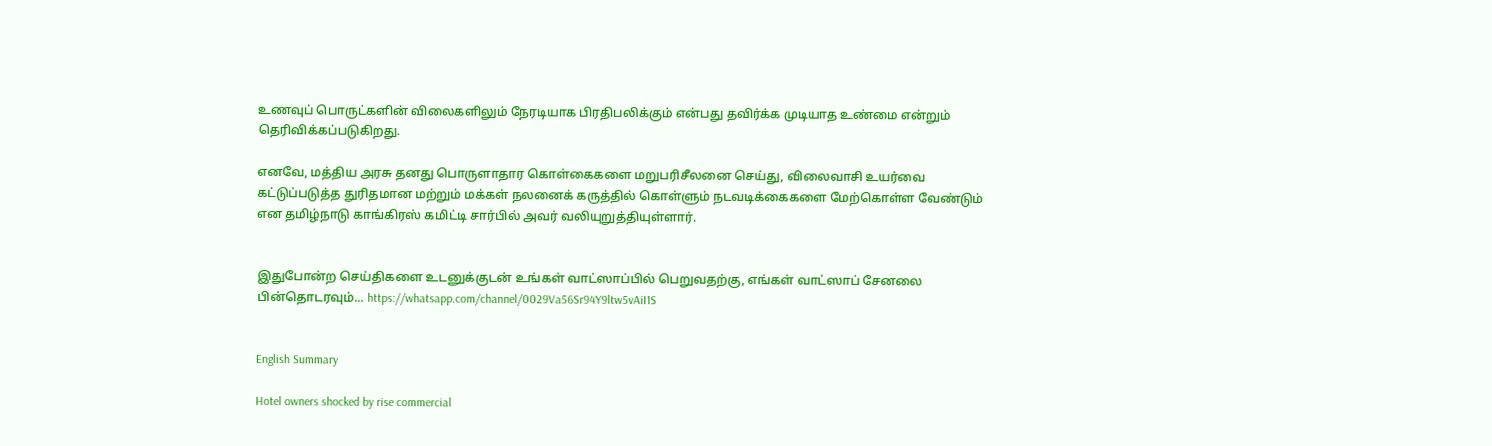உணவுப் பொருட்களின் விலைகளிலும் நேரடியாக பிரதிபலிக்கும் என்பது தவிர்க்க முடியாத உண்மை என்றும் தெரிவிக்கப்படுகிறது.

எனவே, மத்திய அரசு தனது பொருளாதார கொள்கைகளை மறுபரிசீலனை செய்து, விலைவாசி உயர்வை கட்டுப்படுத்த துரிதமான மற்றும் மக்கள் நலனைக் கருத்தில் கொள்ளும் நடவடிக்கைகளை மேற்கொள்ள வேண்டும் என தமிழ்நாடு காங்கிரஸ் கமிட்டி சார்பில் அவர் வலியுறுத்தியுள்ளார்.


இதுபோன்ற செய்திகளை உடனுக்குடன் உங்கள் வாட்ஸாப்பில் பெறுவதற்கு, எங்கள் வாட்ஸாப் சேனலை பின்தொடரவும்... https://whatsapp.com/channel/0029Va56Sr94Y9ltw5vAiI1S


English Summary

Hotel owners shocked by rise commercial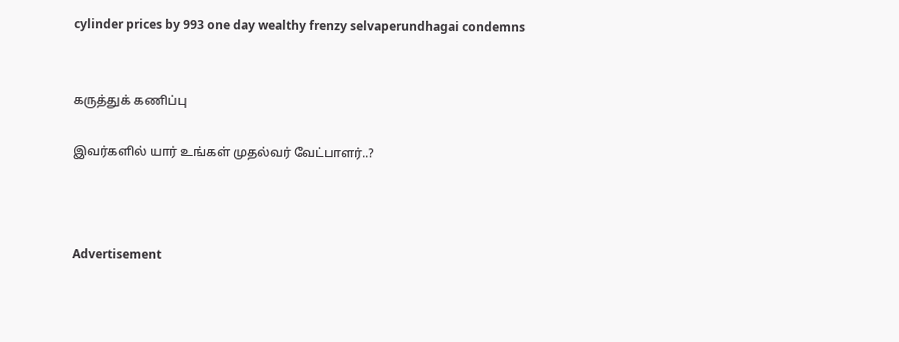cylinder prices by 993 one day wealthy frenzy selvaperundhagai condemns


கருத்துக் கணிப்பு

இவர்களில் யார் உங்கள் முதல்வர் வேட்பாளர்..?



Advertisement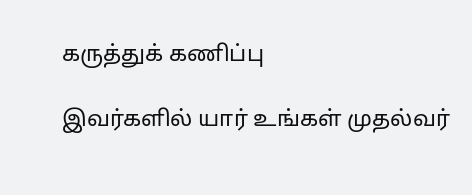கருத்துக் கணிப்பு

இவர்களில் யார் உங்கள் முதல்வர்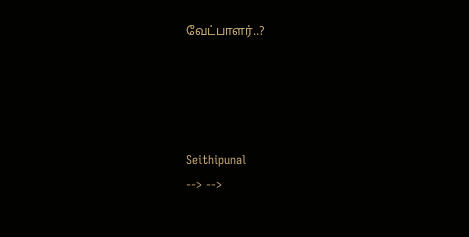வேட்பாளர்..?




Seithipunal
--> -->